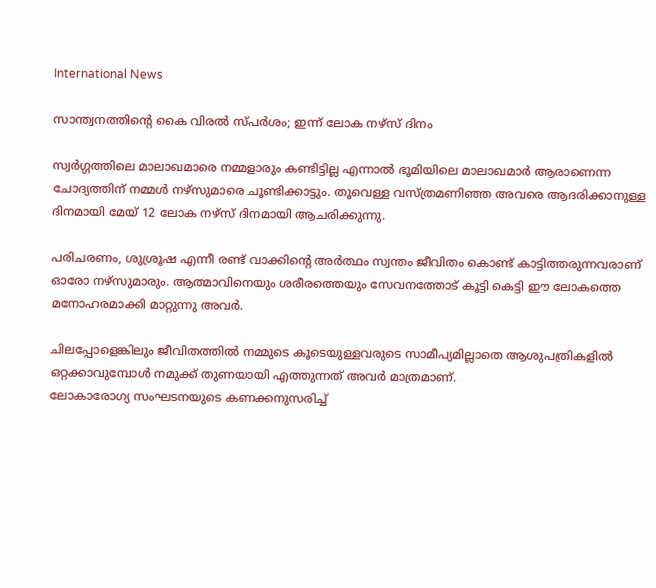International News

സാന്ത്വനത്തിന്റെ കൈ വിരൽ സ്പർശം; ഇന്ന് ലോക നഴ്‌സ് ദിനം

സ്വർഗ്ഗത്തിലെ മാലാഖമാരെ നമ്മളാരും കണ്ടിട്ടില്ല എന്നാൽ ഭൂമിയിലെ മാലാഖമാർ ആരാണെന്ന ചോദ്യത്തിന് നമ്മൾ നഴ്സുമാരെ ചൂണ്ടിക്കാട്ടും. തൂവെള്ള വസ്ത്രമണിഞ്ഞ അവരെ ആദരിക്കാനുള്ള ദിനമായി മേയ് 12 ലോക നഴ്‌സ് ദിനമായി ആചരിക്കുന്നു.

പരിചരണം, ശുശ്രൂഷ എന്നീ രണ്ട് വാക്കിന്റെ അർത്ഥം സ്വന്തം ജീവിതം കൊണ്ട് കാട്ടിത്തരുന്നവരാണ് ഓരോ നഴ്സുമാരും. ആത്മാവിനെയും ശരീരത്തെയും സേവനത്തോട് കൂട്ടി കെട്ടി ഈ ലോകത്തെ മനോഹരമാക്കി മാറ്റുന്നു അവർ.

ചിലപ്പോളെങ്കിലും ജീവിതത്തിൽ നമ്മുടെ കൂടെയുള്ളവരുടെ സാമീപ്യമില്ലാതെ ആശുപത്രികളിൽ ഒറ്റക്കാവുമ്പോൾ നമുക്ക് തുണയായി എത്തുന്നത് അവർ മാത്രമാണ്.
ലോകാരോഗ്യ സംഘടനയുടെ കണക്കനുസരിച്ച്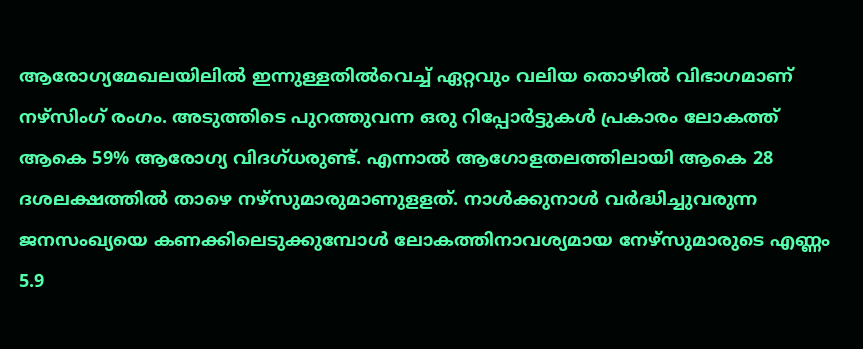ആരോഗ്യമേഖലയിലിൽ ഇന്നുള്ളതിൽവെച്ച് ഏറ്റവും വലിയ തൊഴിൽ വിഭാഗമാണ് നഴ്സിംഗ് രംഗം. അടുത്തിടെ പുറത്തുവന്ന ഒരു റിപ്പോർട്ടുകൾ പ്രകാരം ലോകത്ത് ആകെ 59% ആരോഗ്യ വിദഗ്ധരുണ്ട്. എന്നാൽ ആഗോളതലത്തിലായി ആകെ 28 ദശലക്ഷത്തിൽ താഴെ നഴ്‌സുമാരുമാണുളളത്. നാൾക്കുനാൾ വർദ്ധിച്ചുവരുന്ന ജനസംഖ്യയെ കണക്കിലെടുക്കുമ്പോൾ ലോകത്തിനാവശ്യമായ നേഴ്സുമാരുടെ എണ്ണം 5.9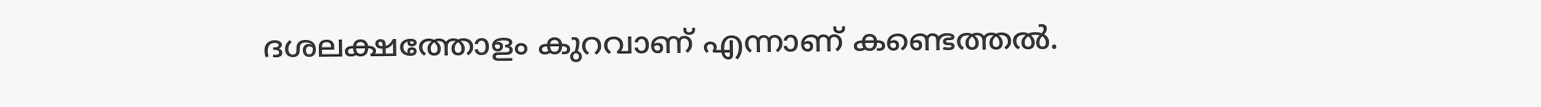ദശലക്ഷത്തോളം കുറവാണ് എന്നാണ് കണ്ടെത്തൽ.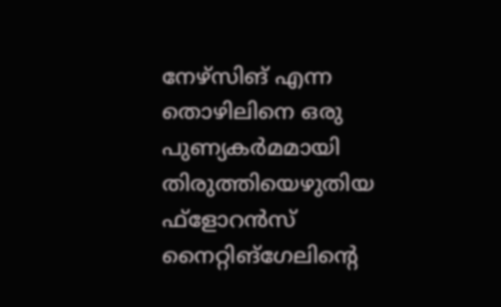നേഴ്സിങ് എന്ന തൊഴിലിനെ ഒരു പുണ്യകർമമായി തിരുത്തിയെഴുതിയ ഫ്ളോറൻസ് നൈറ്റിങ്ഗേലിന്റെ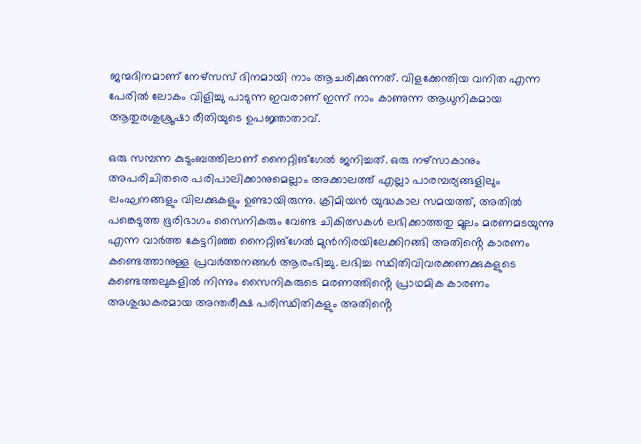ജന്മദിനമാണ് നേഴ്സസ് ദിനമായി നാം ആചരിക്കുന്നത്. വിളക്കേന്തിയ വനിത എന്ന പേരിൽ ലോകം വിളിച്ചു പാടുന്ന ഇവരാണ് ഇന്ന് നാം കാണുന്ന ആധുനികമായ ആതുരശുശ്രൂഷാ രീതിയുടെ ഉപജ്ഞാതാവ്.

ഒരു സമ്പന്ന കുടുംബത്തിലാണ് നൈറ്റിങ്ഗേൽ ജനിച്ചത്. ഒരു നഴ്‌സാകാനും അപരിചിതരെ പരിപാലിക്കാനുമെല്ലാം അക്കാലത്ത് എല്ലാ പാരമ്പര്യങ്ങളിലും ലംഘനങ്ങളും വിലക്കുകളും ഉണ്ടായിരുന്നു. ക്രിമിയൻ യുദ്ധകാല സമയത്ത്, അതിൽ പങ്കെടുത്ത ഭൂരിഭാഗം സൈനികരും വേണ്ട ചികിത്സകൾ ലഭിക്കാത്തതു മൂലം മരണമടയുന്നു എന്ന വാർത്ത കേട്ടറിഞ്ഞ നൈറ്റിങ്ഗേൽ മുൻനിരയിലേക്കിറങ്ങി അതിൻ്റെ കാരണം കണ്ടെത്താനുള്ള പ്രവർത്തനങ്ങൾ ആരംഭിച്ചു. ലഭിച്ച സ്ഥിതിവിവരക്കണക്കുകളുടെ കണ്ടെത്തലുകളിൽ നിന്നും സൈനികരുടെ മരണത്തിൻ്റെ പ്രാഥമിക കാരണം അശുദ്ധകരമായ അന്തരീക്ഷ പരിസ്ഥിതികളും അതിൻ്റെ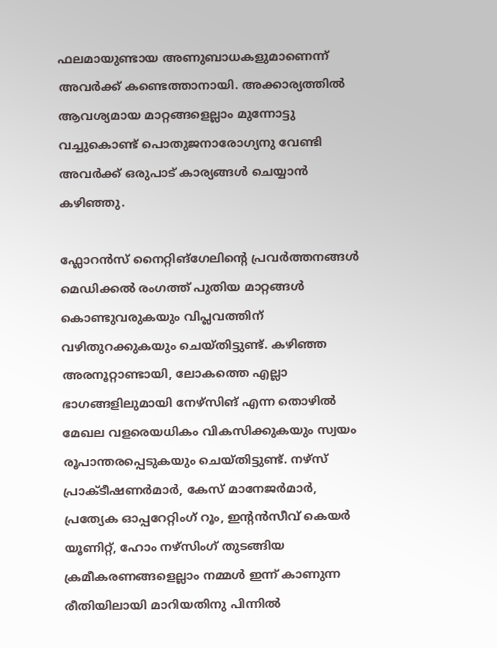ഫലമായുണ്ടായ അണുബാധകളുമാണെന്ന് അവർക്ക് കണ്ടെത്താനായി. അക്കാര്യത്തിൽ ആവശ്യമായ മാറ്റങ്ങളെല്ലാം മുന്നോട്ടു വച്ചുകൊണ്ട് പൊതുജനാരോഗ്യനു വേണ്ടി അവർക്ക് ഒരുപാട് കാര്യങ്ങൾ ചെയ്യാൻ കഴിഞ്ഞു.

ഫ്ലോറൻസ് നൈറ്റിങ്ഗേലിൻ്റെ പ്രവർത്തനങ്ങൾ മെഡിക്കൽ രംഗത്ത് പുതിയ മാറ്റങ്ങൾ കൊണ്ടുവരുകയും വിപ്ലവത്തിന് വഴിതുറക്കുകയും ചെയ്തിട്ടുണ്ട്. കഴിഞ്ഞ അരനൂറ്റാണ്ടായി, ലോകത്തെ എല്ലാ ഭാഗങ്ങളിലുമായി നേഴ്സിങ് എന്ന തൊഴിൽ മേഖല വളരെയധികം വികസിക്കുകയും സ്വയം രൂപാന്തരപ്പെടുകയും ചെയ്തിട്ടുണ്ട്. നഴ്‌സ് പ്രാക്ടീഷണർമാർ, കേസ് മാനേജർമാർ, പ്രത്യേക ഓപ്പറേറ്റിംഗ് റൂം, ഇന്റൻസീവ് കെയർ യൂണിറ്റ്, ഹോം നഴ്സിംഗ് തുടങ്ങിയ ക്രമീകരണങ്ങളെല്ലാം നമ്മൾ ഇന്ന് കാണുന്ന രീതിയിലായി മാറിയതിനു പിന്നിൽ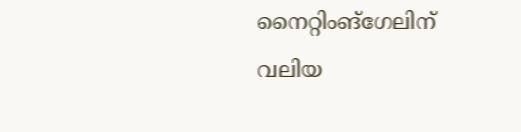നൈറ്റിംങ്ഗേലിന് വലിയ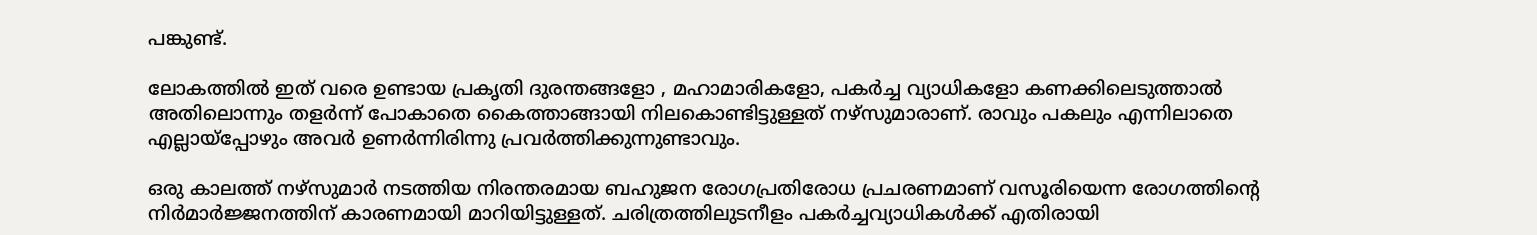പങ്കുണ്ട്.

ലോകത്തിൽ ഇത് വരെ ഉണ്ടായ പ്രകൃതി ദുരന്തങ്ങളോ , മഹാമാരികളോ, പകർച്ച വ്യാധികളോ കണക്കിലെടുത്താൽ അതിലൊന്നും തളർന്ന് പോകാതെ കൈത്താങ്ങായി നിലകൊണ്ടിട്ടുള്ളത് നഴ്സുമാരാണ്. രാവും പകലും എന്നിലാതെ എല്ലായ്പ്പോഴും അവർ ഉണർന്നിരിന്നു പ്രവർത്തിക്കുന്നുണ്ടാവും.

ഒരു കാലത്ത് നഴ്സുമാർ നടത്തിയ നിരന്തരമായ ബഹുജന രോഗപ്രതിരോധ പ്രചരണമാണ് വസൂരിയെന്ന രോഗത്തിൻ്റെ നിർമാർജ്ജനത്തിന് കാരണമായി മാറിയിട്ടുള്ളത്. ചരിത്രത്തിലുടനീളം പകർച്ചവ്യാധികൾക്ക് എതിരായി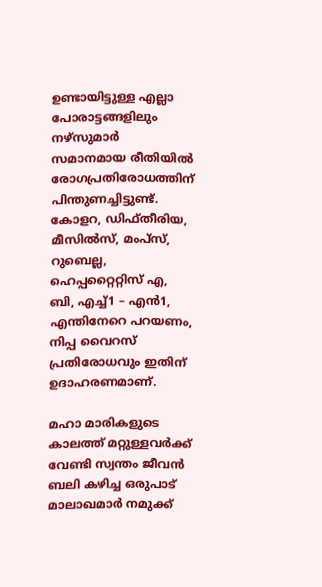ഉണ്ടായിട്ടുള്ള എല്ലാ പോരാട്ടങ്ങളിലും നഴ്സുമാർ സമാനമായ രീതിയിൽ രോഗപ്രതിരോധത്തിന് പിന്തുണച്ചിട്ടുണ്ട്. കോളറ, ഡിഫ്തീരിയ, മീസിൽസ്, മം‌പ്സ്, റുബെല്ല, ഹെപ്പറ്റൈറ്റിസ് എ, ബി, എച്ച്1 – എൻ1, എന്തിനേറെ പറയണം, നിപ്പ വൈറസ് പ്രതിരോധവും ഇതിന് ഉദാഹരണമാണ്.

മഹാ മാരികളുടെ കാലത്ത് മറ്റുള്ളവർക്ക് വേണ്ടി സ്വന്തം ജീവൻ ബലി കഴിച്ച ഒരുപാട് മാലാഖമാർ നമുക്ക്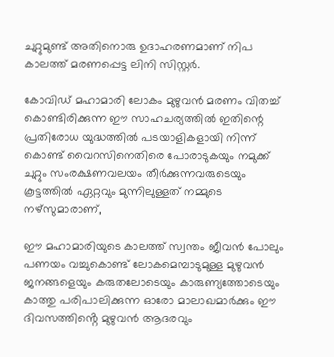ചുറ്റുമുണ്ട് അതിനൊരു ഉദാഹരണമാണ് നിപ കാലത്ത് മരണപ്പെട്ട ലിനി സിസ്റ്റർ.

കോവിഡ് മഹാമാരി ലോകം മുഴുവൻ മരണം വിതച്ച് കൊണ്ടിരിക്കുന്ന ഈ സാഹചര്യത്തിൽ ഇതിന്റെ പ്രതിരോധ യുദ്ധത്തിൽ പടയാളികളായി നിന്ന് കൊണ്ട് വൈറസിനെതിരെ പോരാടുകയും നമുക്ക് ചുറ്റും സംരക്ഷണവലയം തീർക്കുന്നവരുടെയും കൂട്ടത്തിൽ ഏറ്റവും മുന്നിലുള്ളത് നമ്മുടെ നഴ്സുമാരാണ്,

ഈ മഹാമാരിയുടെ കാലത്ത് സ്വന്തം ജീവൻ പോലും പണയം വച്ചുകൊണ്ട് ലോകമെമ്പാടുമുള്ള മുഴുവൻ ജനങ്ങളെയും കരുതലോടെയും കാരുണ്യത്തോടെയും കാത്തു പരിപാലിക്കുന്ന ഓരോ മാലാഖമാർക്കും ഈ ദിവസത്തിൻ്റെ മുഴുവൻ ആദരവും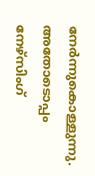നേർന്നുകൊള്ളുന്നു. അതോടൊപ്പം നേഴ്സിംഗ്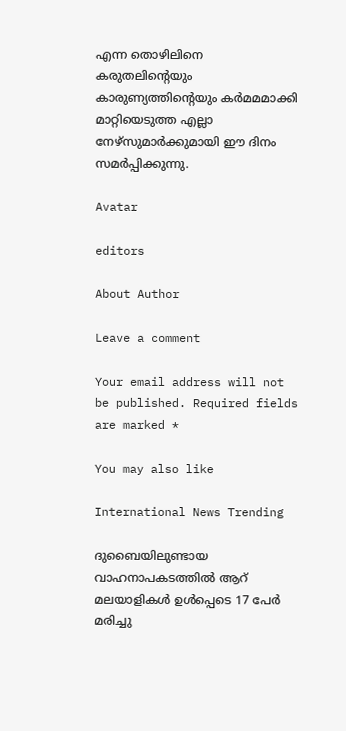എന്ന തൊഴിലിനെ കരുതലിൻ്റെയും കാരുണ്യത്തിന്റെയും കർമമമാക്കി മാറ്റിയെടുത്ത എല്ലാ നേഴ്സുമാർക്കുമായി ഈ ദിനം സമർപ്പിക്കുന്നു.

Avatar

editors

About Author

Leave a comment

Your email address will not be published. Required fields are marked *

You may also like

International News Trending

ദുബൈയിലുണ്ടായ വാഹനാപകടത്തില്‍ ആറ് മലയാളികള്‍ ഉള്‍പ്പെടെ 17 പേര്‍ മരിച്ചു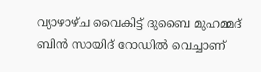വ്യാഴാഴ്ച വൈകിട്ട് ദുബൈ മുഹമ്മദ് ബിൻ സായിദ് റോഡിൽ വെച്ചാണ്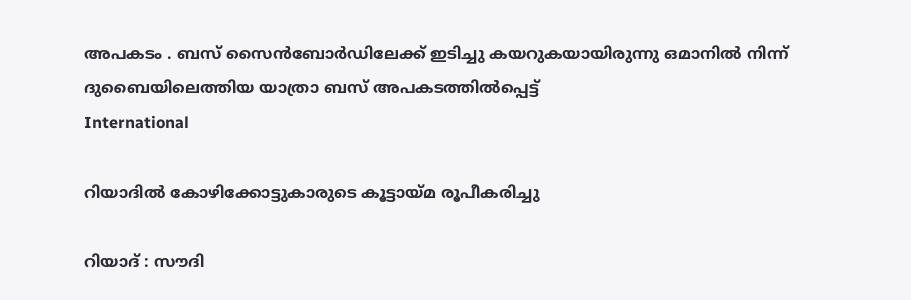അപകടം . ബസ് സൈൻബോർഡിലേക്ക് ഇടിച്ചു കയറുകയായിരുന്നു ഒമാനിൽ നിന്ന് ദുബൈയിലെത്തിയ യാത്രാ ബസ് അപകടത്തിൽപ്പെട്ട്
International

റിയാദില്‍ കോഴിക്കോട്ടുകാരുടെ കൂട്ടായ്മ രൂപീകരിച്ചു

റിയാദ് : സൗദി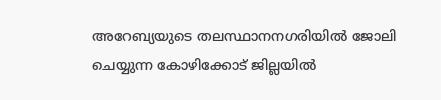അറേബ്യയുടെ തലസ്ഥാനനഗരിയില്‍ ജോലി ചെയ്യുന്ന കോഴിക്കോട് ജില്ലയില്‍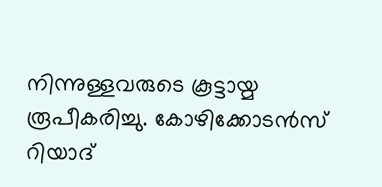നിന്നുള്ളവരുടെ കൂട്ടായ്മ രൂപീകരിച്ചു. കോഴിക്കോടന്‍സ് റിയാദ്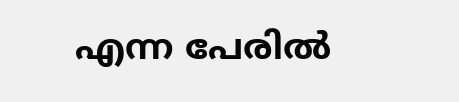എന്ന പേരില്‍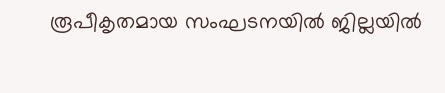രൂപീകൃതമായ സംഘടനയില്‍ ജില്ലയില്‍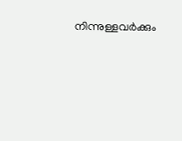നിന്നുള്ളവര്‍ക്കും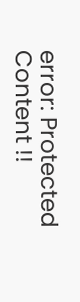error: Protected Content !!